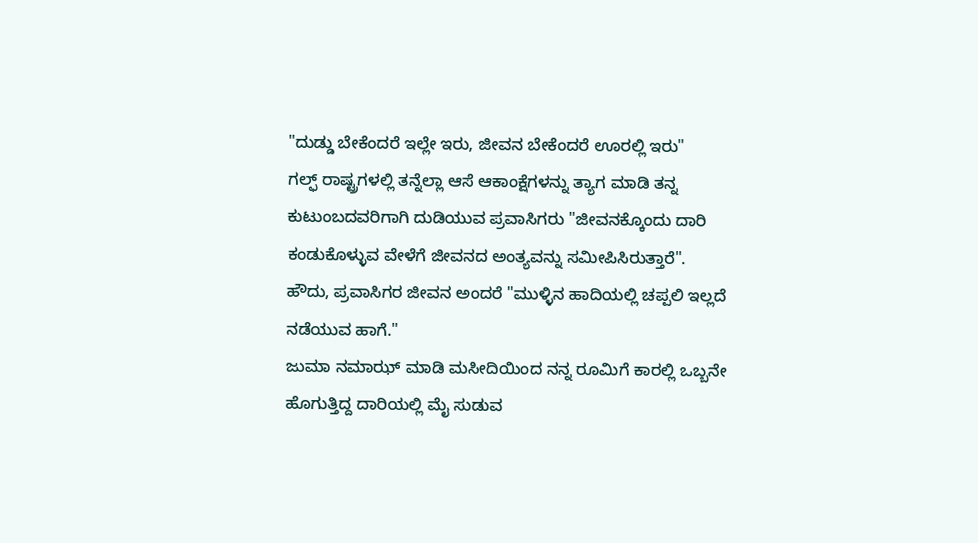"ದುಡ್ಡು ಬೇಕೆಂದರೆ ಇಲ್ಲೇ ಇರು, ಜೀವನ ಬೇಕೆಂದರೆ ಊರಲ್ಲಿ ಇರು"
ಗಲ್ಫ್ ರಾಷ್ಟ್ರಗಳಲ್ಲಿ ತನ್ನೆಲ್ಲಾ ಆಸೆ ಆಕಾಂಕ್ಷೆಗಳನ್ನು ತ್ಯಾಗ ಮಾಡಿ ತನ್ನ ಕುಟುಂಬದವರಿಗಾಗಿ ದುಡಿಯುವ ಪ್ರವಾಸಿಗರು "ಜೀವನಕ್ಕೊಂದು ದಾರಿ ಕಂಡುಕೊಳ್ಳುವ ವೇಳೆಗೆ ಜೀವನದ ಅಂತ್ಯವನ್ನು ಸಮೀಪಿಸಿರುತ್ತಾರೆ".
ಹೌದು, ಪ್ರವಾಸಿಗರ ಜೀವನ ಅಂದರೆ "ಮುಳ್ಳಿನ ಹಾದಿಯಲ್ಲಿ ಚಪ್ಪಲಿ ಇಲ್ಲದೆ ನಡೆಯುವ ಹಾಗೆ."
ಜುಮಾ ನಮಾಝ್ ಮಾಡಿ ಮಸೀದಿಯಿಂದ ನನ್ನ ರೂಮಿಗೆ ಕಾರಲ್ಲಿ ಒಬ್ಬನೇ ಹೊಗುತ್ತಿದ್ದ ದಾರಿಯಲ್ಲಿ ಮೈ ಸುಡುವ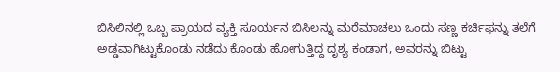ಬಿಸಿಲಿನಲ್ಲಿ ಒಬ್ಬ ಪ್ರಾಯದ ವ್ಯಕ್ತಿ ಸೂರ್ಯನ ಬಿಸಿಲನ್ನು ಮರೆಮಾಚಲು ಒಂದು ಸಣ್ಣ ಕರ್ಚಿಫನ್ನು ತಲೆಗೆ ಅಡ್ಡವಾಗಿಟ್ಟುಕೊಂಡು ನಡೆದು ಕೊಂಡು ಹೋಗುತ್ತಿದ್ದ ದೃಶ್ಯ ಕಂಡಾಗ, ಅವರನ್ನು ಬಿಟ್ಟು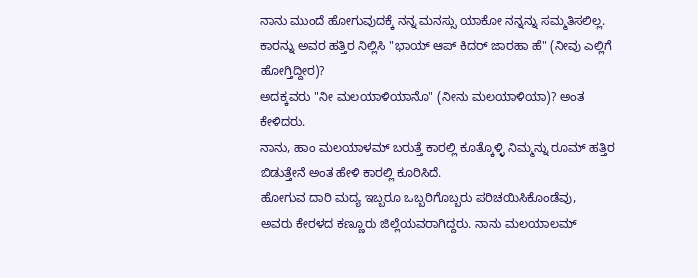ನಾನು ಮುಂದೆ ಹೋಗುವುದಕ್ಕೆ ನನ್ನ ಮನಸ್ಸು ಯಾಕೋ ನನ್ನನ್ನು ಸಮ್ಮತಿಸಲಿಲ್ಲ.
ಕಾರನ್ನು ಅವರ ಹತ್ತಿರ ನಿಲ್ಲಿಸಿ "ಭಾಯ್ ಆಪ್ ಕಿದರ್ ಜಾರಹಾ ಹೆ" (ನೀವು ಎಲ್ಲಿಗೆ ಹೋಗ್ತಿದ್ದೀರ)?
ಅದಕ್ಕವರು "ನೀ ಮಲಯಾಳಿಯಾನೊ" (ನೀನು ಮಲಯಾಳಿಯಾ)? ಅಂತ ಕೇಳಿದರು.
ನಾನು, ಹಾಂ ಮಲಯಾಳಮ್ ಬರುತ್ತೆ ಕಾರಲ್ಲಿ ಕೂತ್ಕೊಳ್ಳಿ ನಿಮ್ಮನ್ನು ರೂಮ್ ಹತ್ತಿರ ಬಿಡುತ್ತೇನೆ ಅಂತ ಹೇಳಿ ಕಾರಲ್ಲಿ ಕೂರಿಸಿದೆ.
ಹೋಗುವ ದಾರಿ ಮದ್ಯ ಇಬ್ಬರೂ ಒಬ್ಬರಿಗೊಬ್ಬರು ಪರಿಚಯಿಸಿಕೊಂಡೆವು,
ಅವರು ಕೇರಳದ ಕಣ್ಣೂರು ಜಿಲ್ಲೆಯವರಾಗಿದ್ದರು. ನಾನು ಮಲಯಾಲಮ್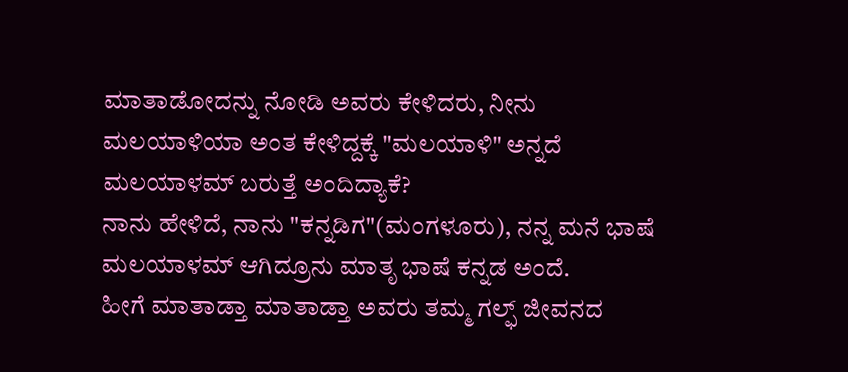ಮಾತಾಡೋದನ್ನು ನೋಡಿ ಅವರು ಕೇಳಿದರು, ನೀನು ಮಲಯಾಳಿಯಾ ಅಂತ ಕೇಳಿದ್ದಕ್ಕೆ "ಮಲಯಾಳಿ" ಅನ್ನದೆ ಮಲಯಾಳಮ್ ಬರುತ್ತೆ ಅಂದಿದ್ಯಾಕೆ?
ನಾನು ಹೇಳಿದೆ, ನಾನು "ಕನ್ನಡಿಗ"(ಮಂಗಳೂರು), ನನ್ನ ಮನೆ ಭಾಷೆ ಮಲಯಾಳಮ್ ಆಗಿದ್ರೂನು ಮಾತೃ ಭಾಷೆ ಕನ್ನಡ ಅಂದೆ.
ಹೀಗೆ ಮಾತಾಡ್ತಾ ಮಾತಾಡ್ತಾ ಅವರು ತಮ್ಮ ಗಲ್ಫ್ ಜೀವನದ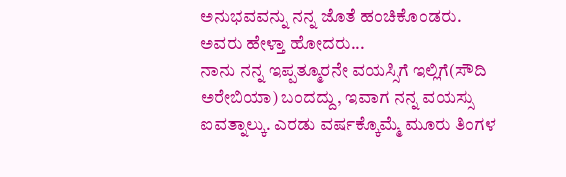ಅನುಭವವನ್ನು ನನ್ನ ಜೊತೆ ಹಂಚಿಕೊಂಡರು.
ಅವರು ಹೇಳ್ತಾ ಹೋದರು...
ನಾನು ನನ್ನ ಇಪ್ಪತ್ಮೂರನೇ ವಯಸ್ಸಿಗೆ ಇಲ್ಲಿಗೆ(ಸೌದಿ ಅರೇಬಿಯಾ) ಬಂದದ್ದು, ಇವಾಗ ನನ್ನ ವಯಸ್ಸು ಐವತ್ನಾಲ್ಕು. ಎರಡು ವರ್ಷಕ್ಕೊಮ್ಮೆ ಮೂರು ತಿಂಗಳ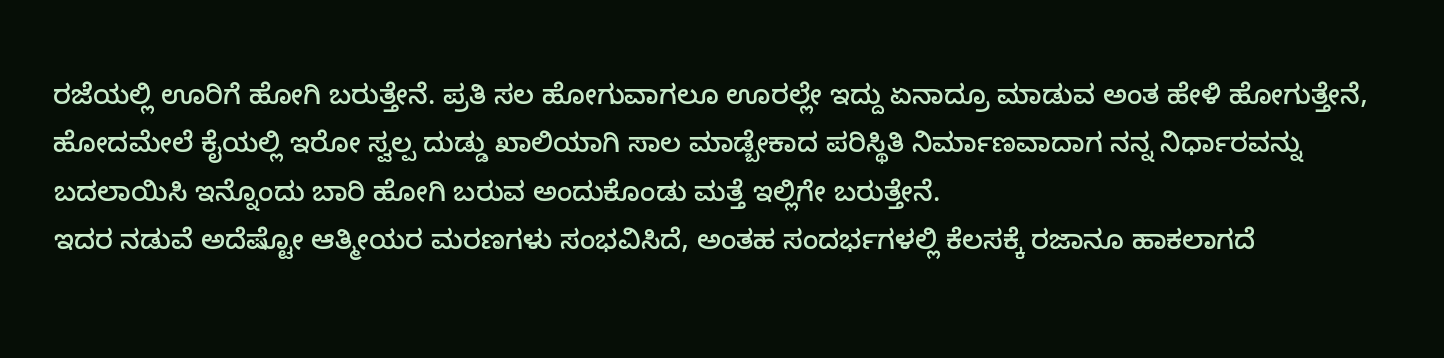ರಜೆಯಲ್ಲಿ ಊರಿಗೆ ಹೋಗಿ ಬರುತ್ತೇನೆ. ಪ್ರತಿ ಸಲ ಹೋಗುವಾಗಲೂ ಊರಲ್ಲೇ ಇದ್ದು ಏನಾದ್ರೂ ಮಾಡುವ ಅಂತ ಹೇಳಿ ಹೋಗುತ್ತೇನೆ, ಹೋದಮೇಲೆ ಕೈಯಲ್ಲಿ ಇರೋ ಸ್ವಲ್ಪ ದುಡ್ಡು ಖಾಲಿಯಾಗಿ ಸಾಲ ಮಾಡ್ಬೇಕಾದ ಪರಿಸ್ಥಿತಿ ನಿರ್ಮಾಣವಾದಾಗ ನನ್ನ ನಿರ್ಧಾರವನ್ನು ಬದಲಾಯಿಸಿ ಇನ್ನೊಂದು ಬಾರಿ ಹೋಗಿ ಬರುವ ಅಂದುಕೊಂಡು ಮತ್ತೆ ಇಲ್ಲಿಗೇ ಬರುತ್ತೇನೆ.
ಇದರ ನಡುವೆ ಅದೆಷ್ಟೋ ಆತ್ಮೀಯರ ಮರಣಗಳು ಸಂಭವಿಸಿದೆ, ಅಂತಹ ಸಂದರ್ಭಗಳಲ್ಲಿ ಕೆಲಸಕ್ಕೆ ರಜಾನೂ ಹಾಕಲಾಗದೆ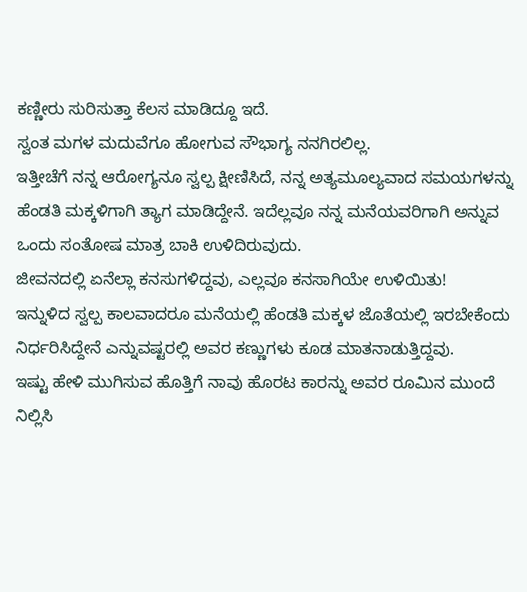ಕಣ್ಣೀರು ಸುರಿಸುತ್ತಾ ಕೆಲಸ ಮಾಡಿದ್ದೂ ಇದೆ.
ಸ್ವಂತ ಮಗಳ ಮದುವೆಗೂ ಹೋಗುವ ಸೌಭಾಗ್ಯ ನನಗಿರಲಿಲ್ಲ.
ಇತ್ತೀಚೆಗೆ ನನ್ನ ಆರೋಗ್ಯನೂ ಸ್ವಲ್ಪ ಕ್ಷೀಣಿಸಿದೆ, ನನ್ನ ಅತ್ಯಮೂಲ್ಯವಾದ ಸಮಯಗಳನ್ನು ಹೆಂಡತಿ ಮಕ್ಕಳಿಗಾಗಿ ತ್ಯಾಗ ಮಾಡಿದ್ದೇನೆ. ಇದೆಲ್ಲವೂ ನನ್ನ ಮನೆಯವರಿಗಾಗಿ ಅನ್ನುವ ಒಂದು ಸಂತೋಷ ಮಾತ್ರ ಬಾಕಿ ಉಳಿದಿರುವುದು.
ಜೀವನದಲ್ಲಿ ಏನೆಲ್ಲಾ ಕನಸುಗಳಿದ್ದವು, ಎಲ್ಲವೂ ಕನಸಾಗಿಯೇ ಉಳಿಯಿತು!
ಇನ್ನುಳಿದ ಸ್ವಲ್ಪ ಕಾಲವಾದರೂ ಮನೆಯಲ್ಲಿ ಹೆಂಡತಿ ಮಕ್ಕಳ ಜೊತೆಯಲ್ಲಿ ಇರಬೇಕೆಂದು ನಿರ್ಧರಿಸಿದ್ದೇನೆ ಎನ್ನುವಷ್ಟರಲ್ಲಿ ಅವರ ಕಣ್ಣುಗಳು ಕೂಡ ಮಾತನಾಡುತ್ತಿದ್ದವು.
ಇಷ್ಟು ಹೇಳಿ ಮುಗಿಸುವ ಹೊತ್ತಿಗೆ ನಾವು ಹೊರಟ ಕಾರನ್ನು ಅವರ ರೂಮಿನ ಮುಂದೆ ನಿಲ್ಲಿಸಿ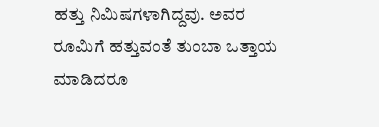ಹತ್ತು ನಿಮಿಷಗಳಾಗಿದ್ದವು. ಅವರ ರೂಮಿಗೆ ಹತ್ತುವಂತೆ ತುಂಬಾ ಒತ್ತಾಯ ಮಾಡಿದರೂ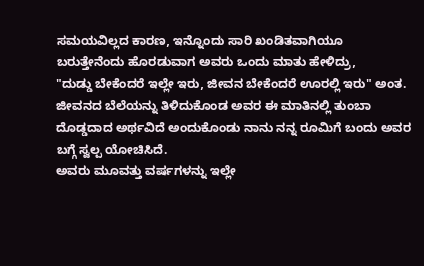ಸಮಯವಿಲ್ಲದ ಕಾರಣ, ಇನ್ನೊಂದು ಸಾರಿ ಖಂಡಿತವಾಗಿಯೂ ಬರುತ್ತೇನೆಂದು ಹೊರಡುವಾಗ ಅವರು ಒಂದು ಮಾತು ಹೇಳಿದ್ರು,
"ದುಡ್ಡು ಬೇಕೆಂದರೆ ಇಲ್ಲೇ ಇರು, ಜೀವನ ಬೇಕೆಂದರೆ ಊರಲ್ಲಿ ಇರು" ಅಂತ.
ಜೀವನದ ಬೆಲೆಯನ್ನು ತಿಳಿದುಕೊಂಡ ಅವರ ಈ ಮಾತಿನಲ್ಲಿ ತುಂಬಾ ದೊಡ್ಡದಾದ ಅರ್ಥವಿದೆ ಅಂದುಕೊಂಡು ನಾನು ನನ್ನ ರೂಮಿಗೆ ಬಂದು ಅವರ ಬಗ್ಗೆ ಸ್ವಲ್ಪ ಯೋಚಿಸಿದೆ.
ಅವರು ಮೂವತ್ತು ವರ್ಷಗಳನ್ನು ಇಲ್ಲೇ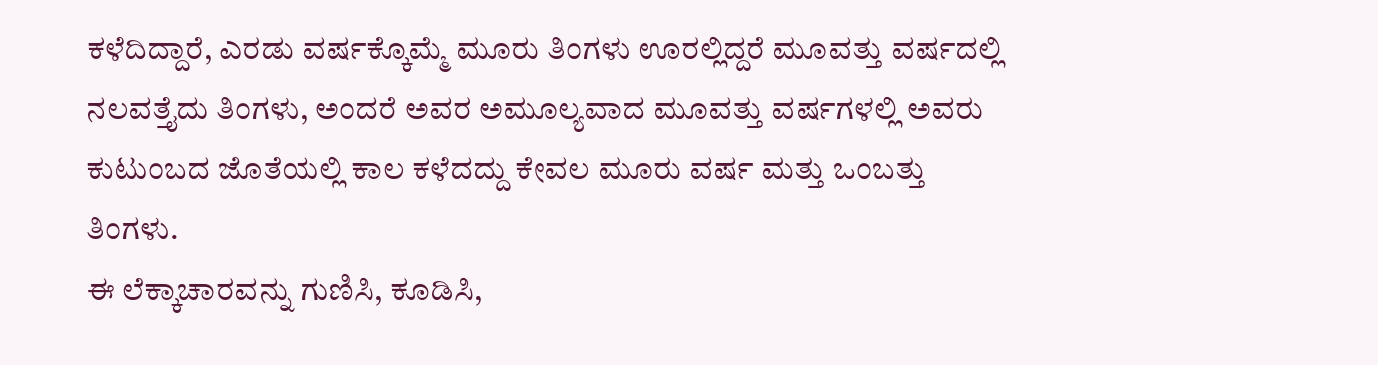ಕಳೆದಿದ್ದಾರೆ, ಎರಡು ವರ್ಷಕ್ಕೊಮ್ಮೆ ಮೂರು ತಿಂಗಳು ಊರಲ್ಲಿದ್ದರೆ ಮೂವತ್ತು ವರ್ಷದಲ್ಲಿ ನಲವತ್ತೈದು ತಿಂಗಳು, ಅಂದರೆ ಅವರ ಅಮೂಲ್ಯವಾದ ಮೂವತ್ತು ವರ್ಷಗಳಲ್ಲಿ ಅವರು ಕುಟುಂಬದ ಜೊತೆಯಲ್ಲಿ ಕಾಲ ಕಳೆದದ್ದು ಕೇವಲ ಮೂರು ವರ್ಷ ಮತ್ತು ಒಂಬತ್ತು ತಿಂಗಳು.
ಈ ಲೆಕ್ಕಾಚಾರವನ್ನು ಗುಣಿಸಿ, ಕೂಡಿಸಿ,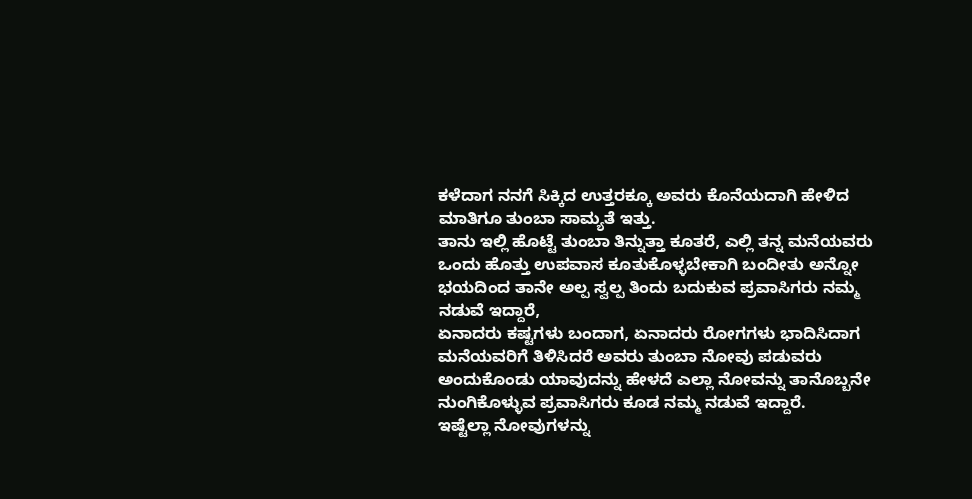ಕಳೆದಾಗ ನನಗೆ ಸಿಕ್ಕಿದ ಉತ್ತರಕ್ಕೂ ಅವರು ಕೊನೆಯದಾಗಿ ಹೇಳಿದ ಮಾತಿಗೂ ತುಂಬಾ ಸಾಮ್ಯತೆ ಇತ್ತು.
ತಾನು ಇಲ್ಲಿ ಹೊಟ್ಟೆ ತುಂಬಾ ತಿನ್ನುತ್ತಾ ಕೂತರೆ, ಎಲ್ಲಿ ತನ್ನ ಮನೆಯವರು ಒಂದು ಹೊತ್ತು ಉಪವಾಸ ಕೂತುಕೊಳ್ಳಬೇಕಾಗಿ ಬಂದೀತು ಅನ್ನೋ ಭಯದಿಂದ ತಾನೇ ಅಲ್ಪ ಸ್ವಲ್ಪ ತಿಂದು ಬದುಕುವ ಪ್ರವಾಸಿಗರು ನಮ್ಮ ನಡುವೆ ಇದ್ದಾರೆ,
ಏನಾದರು ಕಷ್ಟಗಳು ಬಂದಾಗ, ಏನಾದರು ರೋಗಗಳು ಭಾದಿಸಿದಾಗ ಮನೆಯವರಿಗೆ ತಿಳಿಸಿದರೆ ಅವರು ತುಂಬಾ ನೋವು ಪಡುವರು ಅಂದುಕೊಂಡು ಯಾವುದನ್ನು ಹೇಳದೆ ಎಲ್ಲಾ ನೋವನ್ನು ತಾನೊಬ್ಬನೇ ನುಂಗಿಕೊಳ್ಳುವ ಪ್ರವಾಸಿಗರು ಕೂಡ ನಮ್ಮ ನಡುವೆ ಇದ್ದಾರೆ.
ಇಷ್ಟೆಲ್ಲಾ ನೋವುಗಳನ್ನು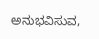ಅನುಭವಿಸುವ,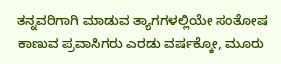ತನ್ನವರಿಗಾಗಿ ಮಾಡುವ ತ್ಯಾಗಗಳಲ್ಲಿಯೇ ಸಂತೋಷ ಕಾಣುವ ಪ್ರವಾಸಿಗರು ಎರಡು ವರ್ಷಕ್ಕೋ, ಮೂರು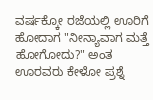ವರ್ಷಕ್ಕೋ ರಜೆಯಲ್ಲಿ ಊರಿಗೆ ಹೋದಾಗ "ನೀನ್ಯಾವಾಗ ಮತ್ತೆ ಹೋಗೋದು?" ಅಂತ ಊರವರು ಕೇಳೋ ಪ್ರಶ್ನೆ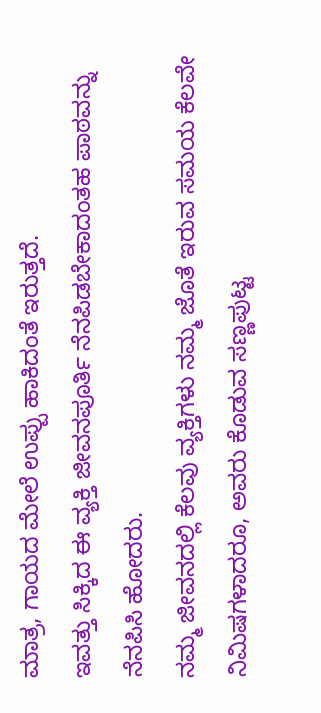ಮಾತ್ರ, ಗಾಯದ ಮೇಲೆ ಉಪ್ಪು ಹಾಕಿದಂತೆ ಇರುತ್ತದೆ.
ಇವತ್ತು ಸಿಕ್ಕಿದ ಈ ವ್ಯಕ್ತಿ ಜೀವನಪೂರ್ತಿ ನೆನಪಿಡಬೇಕಾದಂತಹ ಪಾಠವನ್ನು ನೆನಪಿಸಿ ಹೋದರು.
ನಮ್ಮ ಜೀವನದಲ್ಲಿ ಕೆಲವು ವ್ಯಕ್ತಿಗಳು ನಮ್ಮ ಜೊತೆ ಇರುವ ಸಮಯ ಕೆಲವೇ ನಿಮಿಷಗಳಾದರೂ, ಅವರು ಕೊಡುವ ಸಣ್ಣಪುಟ್ಟ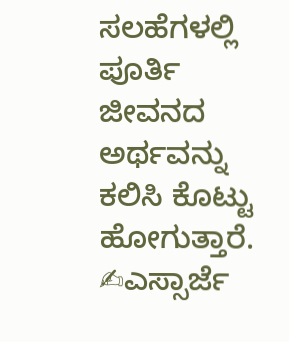ಸಲಹೆಗಳಲ್ಲಿ ಪೂರ್ತಿ ಜೀವನದ ಅರ್ಥವನ್ನು ಕಲಿಸಿ ಕೊಟ್ಟು ಹೋಗುತ್ತಾರೆ.
✍ಎಸ್ಸಾರ್ಜೆ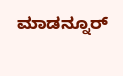ಮಾಡನ್ನೂರ್